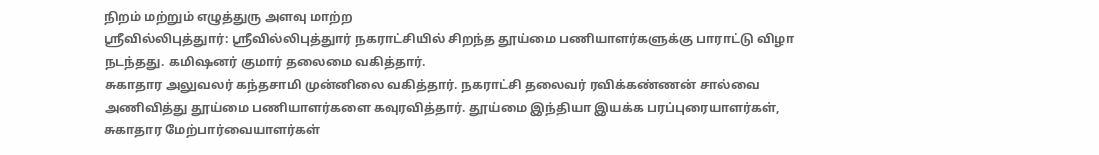நிறம் மற்றும் எழுத்துரு அளவு மாற்ற
ஸ்ரீவில்லிபுத்துார்: ஸ்ரீவில்லிபுத்துார் நகராட்சியில் சிறந்த தூய்மை பணியாளர்களுக்கு பாராட்டு விழா நடந்தது. கமிஷனர் குமார் தலைமை வகித்தார்.
சுகாதார அலுவலர் கந்தசாமி முன்னிலை வகித்தார். நகராட்சி தலைவர் ரவிக்கண்ணன் சால்வை அணிவித்து தூய்மை பணியாளர்களை கவுரவித்தார். தூய்மை இந்தியா இயக்க பரப்புரையாளர்கள், சுகாதார மேற்பார்வையாளர்கள்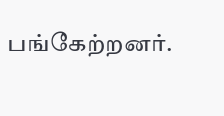பங்கேற்றனர்.